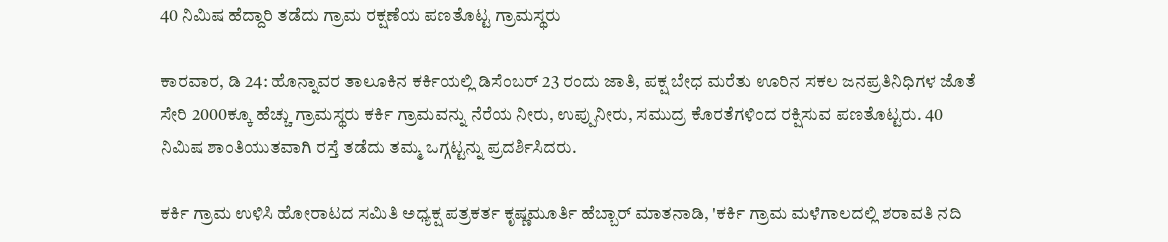40 ನಿಮಿಷ ಹೆದ್ದಾರಿ ತಡೆದು ಗ್ರಾಮ ರಕ್ಷಣೆಯ ಪಣತೊಟ್ಟ ಗ್ರಾಮಸ್ಥರು

ಕಾರವಾರ, ಡಿ 24: ಹೊನ್ನಾವರ ತಾಲೂಕಿನ ಕರ್ಕಿಯಲ್ಲಿ ಡಿಸೆಂಬರ್ 23 ರಂದು ಜಾತಿ, ಪಕ್ಷ ಬೇಧ ಮರೆತು ಊರಿನ ಸಕಲ ಜನಪ್ರತಿನಿಧಿಗಳ ಜೊತೆ ಸೇರಿ 2000ಕ್ಕೂ ಹೆಚ್ಚು ಗ್ರಾಮಸ್ಥರು ಕರ್ಕಿ ಗ್ರಾಮವನ್ನು ನೆರೆಯ ನೀರು, ಉಪ್ಪುನೀರು, ಸಮುದ್ರ ಕೊರತೆಗಳಿಂದ ರಕ್ಷಿಸುವ ಪಣತೊಟ್ಟರು. 40 ನಿಮಿಷ ಶಾಂತಿಯುತವಾಗಿ ರಸ್ತೆ ತಡೆದು ತಮ್ಮ ಒಗ್ಗಟ್ಟನ್ನು ಪ್ರದರ್ಶಿಸಿದರು.

ಕರ್ಕಿ ಗ್ರಾಮ ಉಳಿಸಿ ಹೋರಾಟದ ಸಮಿತಿ ಅಧ್ಯಕ್ಷ ಪತ್ರಕರ್ತ ಕೃಷ್ಣಮೂರ್ತಿ ಹೆಬ್ಬಾರ್ ಮಾತನಾಡಿ, 'ಕರ್ಕಿ ಗ್ರಾಮ ಮಳೆಗಾಲದಲ್ಲಿ ಶರಾವತಿ ನದಿ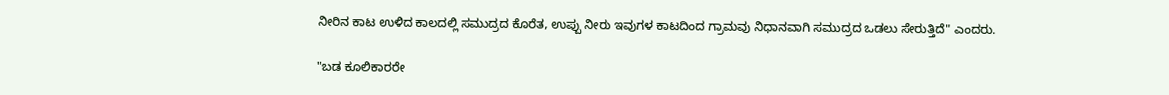ನೀರಿನ ಕಾಟ ಉಳಿದ ಕಾಲದಲ್ಲಿ ಸಮುದ್ರದ ಕೊರೆತ, ಉಪ್ಪು ನೀರು ಇವುಗಳ ಕಾಟದಿಂದ ಗ್ರಾಮವು ನಿಧಾನವಾಗಿ ಸಮುದ್ರದ ಒಡಲು ಸೇರುತ್ತಿದೆ" ಎಂದರು.

"ಬಡ ಕೂಲಿಕಾರರೇ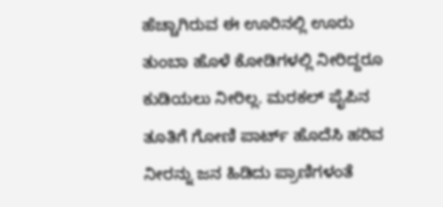ಹೆಚ್ಚಾಗಿರುವ ಈ ಊರಿನಲ್ಲಿ ಊರು ತುಂಬಾ ಹೊಳೆ ಕೋಡಿಗಳಲ್ಲಿ ನೀರಿದ್ದರೂ ಕುಡಿಯಲು ನೀರಿಲ್ಲ. ಮರಕಲ್ ಪೈಪಿನ ತೂತಿಗೆ ಗೋಣಿ ಪಾರ್ಟ್ ಹೊದೆಸಿ ಹರಿವ ನೀರನ್ನು ಜನ ಹಿಡಿದು ಪ್ರಾಣಿಗಳಂತೆ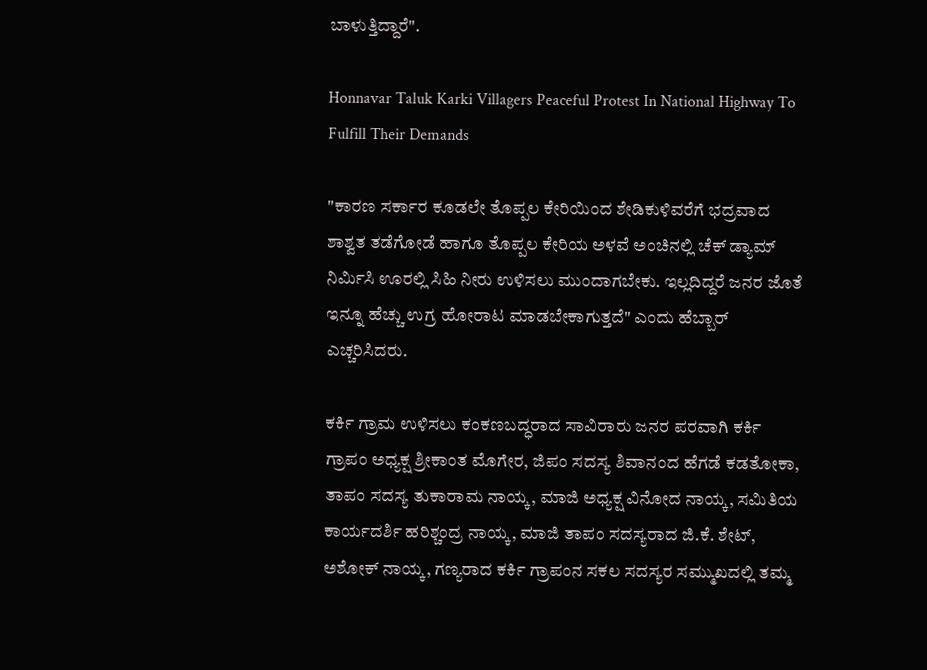ಬಾಳುತ್ತಿದ್ದಾರೆ".

Honnavar Taluk Karki Villagers Peaceful Protest In National Highway To Fulfill Their Demands

"ಕಾರಣ ಸರ್ಕಾರ ಕೂಡಲೇ ತೊಪ್ಪಲ ಕೇರಿಯಿಂದ ಶೇಡಿಕುಳಿವರೆಗೆ ಭದ್ರವಾದ ಶಾಶ್ವತ ತಡೆಗೋಡೆ ಹಾಗೂ ತೊಪ್ಪಲ ಕೇರಿಯ ಅಳವೆ ಅಂಚಿನಲ್ಲಿ ಚೆಕ್ ಡ್ಯಾಮ್ ನಿರ್ಮಿಸಿ ಊರಲ್ಲಿ ಸಿಹಿ ನೀರು ಉಳಿಸಲು ಮುಂದಾಗಬೇಕು. ಇಲ್ಲದಿದ್ದರೆ ಜನರ ಜೊತೆ ಇನ್ನೂ ಹೆಚ್ಚು ಉಗ್ರ ಹೋರಾಟ ಮಾಡಬೇಕಾಗುತ್ತದೆ" ಎಂದು ಹೆಬ್ಬಾರ್ ಎಚ್ಚರಿಸಿದರು.

ಕರ್ಕಿ ಗ್ರಾಮ ಉಳಿಸಲು ಕಂಕಣಬದ್ಧರಾದ ಸಾವಿರಾರು ಜನರ ಪರವಾಗಿ ಕರ್ಕಿ ಗ್ರಾಪಂ ಅಧ್ಯಕ್ಷ ಶ್ರೀಕಾಂತ ಮೊಗೇರ, ಜಿಪಂ ಸದಸ್ಯ ಶಿವಾನಂದ ಹೆಗಡೆ ಕಡತೋಕಾ, ತಾಪಂ ಸದಸ್ಯ ತುಕಾರಾಮ ನಾಯ್ಕ, ಮಾಜಿ ಅಧ್ಯಕ್ಷ ವಿನೋದ ನಾಯ್ಕ, ಸಮಿತಿಯ ಕಾರ್ಯದರ್ಶಿ ಹರಿಶ್ಚಂದ್ರ ನಾಯ್ಕ, ಮಾಜಿ ತಾಪಂ ಸದಸ್ಯರಾದ ಜಿ.ಕೆ. ಶೇಟ್, ಅಶೋಕ್ ನಾಯ್ಕ, ಗಣ್ಯರಾದ ಕರ್ಕಿ ಗ್ರಾಪಂನ ಸಕಲ ಸದಸ್ಯರ ಸಮ್ಮುಖದಲ್ಲಿ ತಮ್ಮ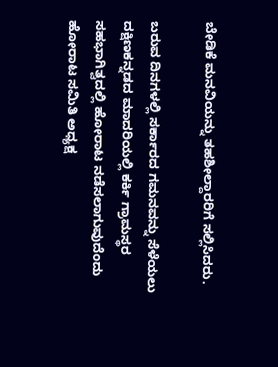ಬೇಡಿಕೆ ಮನವಿಯನ್ನು ತಹಶೀಲ್ದಾರರಿಗೆ ಸಲ್ಲಿಸಿದರು.

ಬರುವ ದಿನಗಳಲ್ಲಿ ಸರ್ಕಾರದ ಗಮನವನ್ನು ಸೆಳೆಯಲು ದಕ್ಷಿಣಕನ್ನಡದ ಮಾದರಿಯಲ್ಲಿ ಕರ್ಕಿ ಗ್ರಾಮಸ್ಥರ ಸಹಭಾಗಿತ್ವದಲ್ಲಿ ಹೋರಾಟ ನಡೆಸಲಾಗುವುದೆಂದು ಹೋರಾಟ ಸಮಿತಿ ಅಧ್ಯಕ್ಷ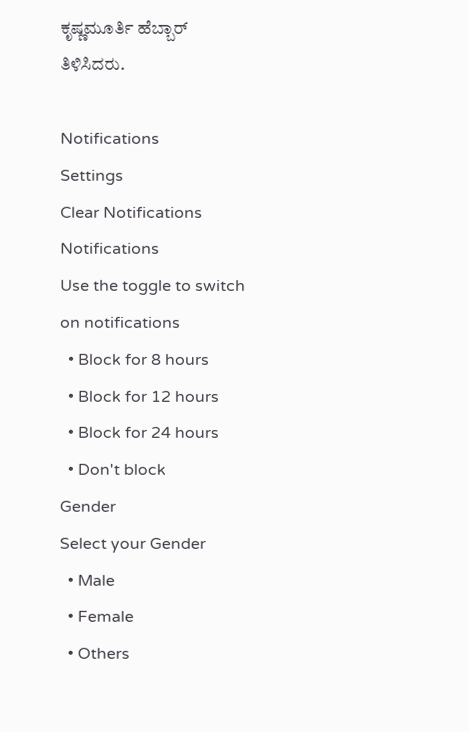ಕೃಷ್ಣಮೂರ್ತಿ ಹೆಬ್ಬಾರ್ ತಿಳಿಸಿದರು.

Notifications
Settings
Clear Notifications
Notifications
Use the toggle to switch on notifications
  • Block for 8 hours
  • Block for 12 hours
  • Block for 24 hours
  • Don't block
Gender
Select your Gender
  • Male
  • Female
  • Others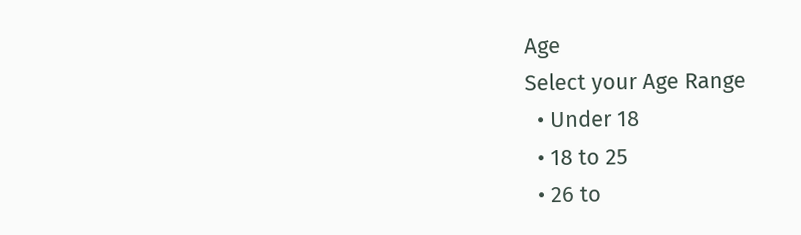Age
Select your Age Range
  • Under 18
  • 18 to 25
  • 26 to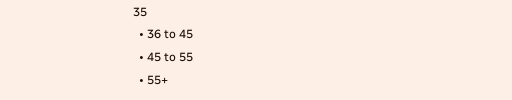35
  • 36 to 45
  • 45 to 55
  • 55+